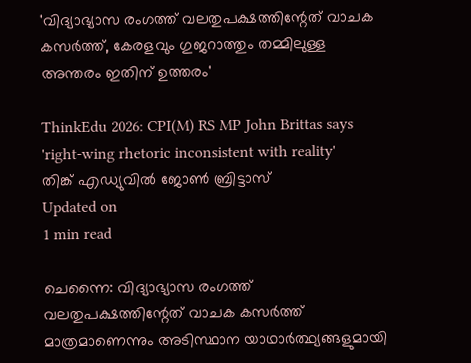'വിദ്യാഭ്യാസ രംഗത്ത് വലതുപക്ഷത്തിന്റേത് വാചക കസര്‍ത്ത്, കേരളവും ഗുജറാത്തും തമ്മിലുള്ള അന്തരം ഇതിന് ഉത്തരം'

ThinkEdu 2026: CPI(M) RS MP John Brittas says 'right-wing rhetoric inconsistent with reality'
തിങ്ക് എഡ്യുവില്‍ ജോണ്‍ ബ്രിട്ടാസ്
Updated on
1 min read

ചെന്നൈ: വിദ്യാഭ്യാസ രംഗത്ത് വലതുപക്ഷത്തിന്റേത് വാചക കസര്‍ത്ത് മാത്രമാണെന്നും അടിസ്ഥാന യാഥാര്‍ത്ഥ്യങ്ങളുമായി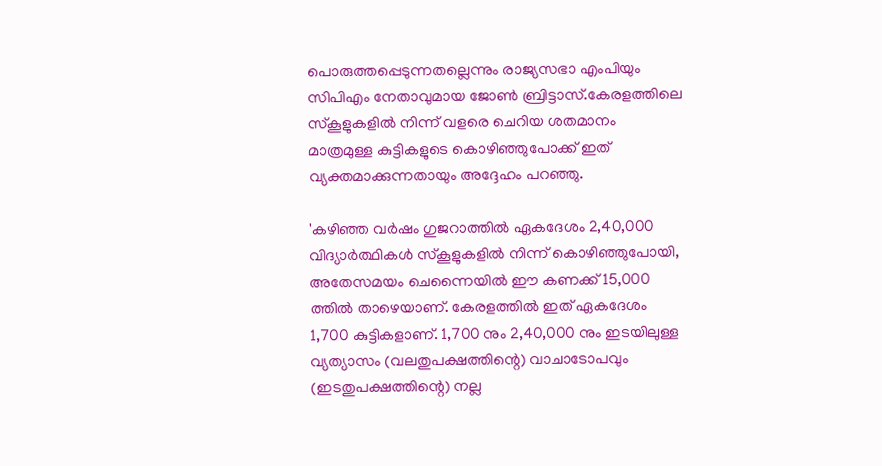പൊരുത്തപ്പെടുന്നതല്ലെന്നും രാജ്യസഭാ എംപിയും സിപിഎം നേതാവുമായ ജോണ്‍ ബ്രിട്ടാസ്.കേരളത്തിലെ സ്‌കൂളുകളില്‍ നിന്ന് വളരെ ചെറിയ ശതമാനം മാത്രമുള്ള കുട്ടികളുടെ കൊഴിഞ്ഞുപോക്ക് ഇത് വ്യക്തമാക്കുന്നതായും അദ്ദേഹം പറഞ്ഞു.

'കഴിഞ്ഞ വര്‍ഷം ഗുജറാത്തില്‍ ഏകദേശം 2,40,000 വിദ്യാര്‍ത്ഥികള്‍ സ്‌കൂളുകളില്‍ നിന്ന് കൊഴിഞ്ഞുപോയി, അതേസമയം ചെന്നൈയില്‍ ഈ കണക്ക് 15,000 ത്തില്‍ താഴെയാണ്. കേരളത്തില്‍ ഇത് ഏകദേശം 1,700 കുട്ടികളാണ്. 1,700 നും 2,40,000 നും ഇടയിലുള്ള വ്യത്യാസം (വലതുപക്ഷത്തിന്റെ) വാചാടോപവും (ഇടതുപക്ഷത്തിന്റെ) നല്ല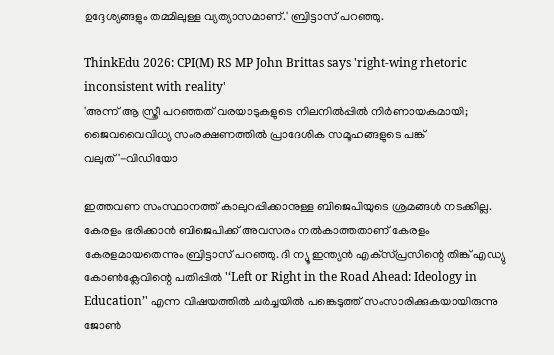ഉദ്ദേശ്യങ്ങളും തമ്മിലുള്ള വ്യത്യാസമാണ്.' ബ്രിട്ടാസ് പറഞ്ഞു.

ThinkEdu 2026: CPI(M) RS MP John Brittas says 'right-wing rhetoric inconsistent with reality'
'അന്ന് ആ സ്ത്രീ പറഞ്ഞത് വരയാടുകളുടെ നിലനില്‍പ്പില്‍ നിര്‍ണായകമായി; ജൈവവൈവിധ്യ സംരക്ഷണത്തില്‍ പ്രാദേശിക സമൂഹങ്ങളുടെ പങ്ക് വലുത്'-വിഡിയോ

ഇത്തവണ സംസ്ഥാനത്ത് കാലുറപ്പിക്കാനുള്ള ബിജെപിയുടെ ശ്രമങ്ങള്‍ നടക്കില്ല. കേരളം ഭരിക്കാന്‍ ബിജെപിക്ക് അവസരം നല്‍കാത്തതാണ് കേരളം കേരളമായതെന്നും ബ്രിട്ടാസ് പറഞ്ഞു. ദി ന്യൂ ഇന്ത്യന്‍ എക്‌സ്പ്രസിന്റെ തിങ്ക് എഡ്യു കോണ്‍ക്ലേവിന്റെ പതിപ്പില്‍ '‘Left or Right in the Road Ahead: Ideology in Education’' എന്ന വിഷയത്തില്‍ ചര്‍ച്ചയില്‍ പങ്കെടുത്ത് സംസാരിക്കുകയായിരുന്നു ജോണ്‍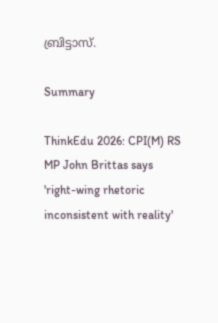ബ്രിട്ടാസ്.

Summary

ThinkEdu 2026: CPI(M) RS MP John Brittas says 'right-wing rhetoric inconsistent with reality'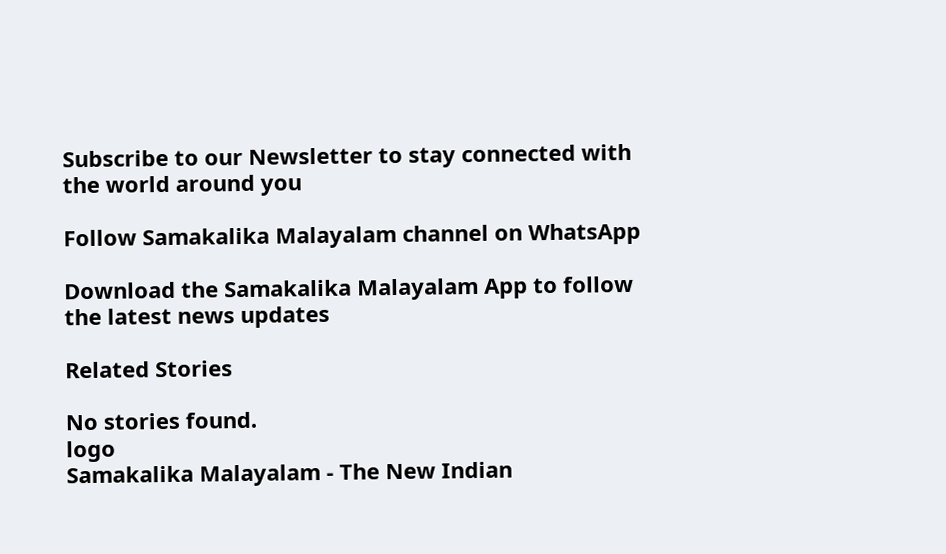Subscribe to our Newsletter to stay connected with the world around you

Follow Samakalika Malayalam channel on WhatsApp

Download the Samakalika Malayalam App to follow the latest news updates

Related Stories

No stories found.
logo
Samakalika Malayalam - The New Indian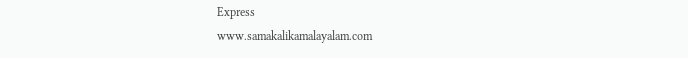Express
www.samakalikamalayalam.com